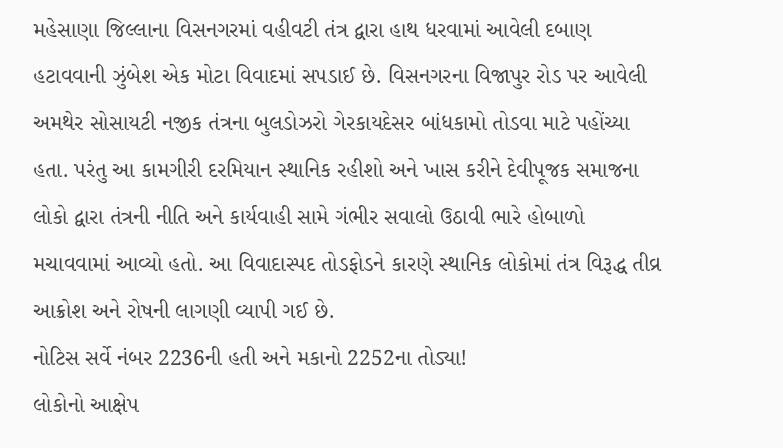મહેસાણા જિલ્લાના વિસનગરમાં વહીવટી તંત્ર દ્વારા હાથ ધરવામાં આવેલી દબાણ હટાવવાની ઝુંબેશ એક મોટા વિવાદમાં સપડાઈ છે. વિસનગરના વિજાપુર રોડ પર આવેલી અમથેર સોસાયટી નજીક તંત્રના બુલડોઝરો ગેરકાયદેસર બાંધકામો તોડવા માટે પહોંચ્યા હતા. પરંતુ આ કામગીરી દરમિયાન સ્થાનિક રહીશો અને ખાસ કરીને દેવીપૂજક સમાજના લોકો દ્વારા તંત્રની નીતિ અને કાર્યવાહી સામે ગંભીર સવાલો ઉઠાવી ભારે હોબાળો મચાવવામાં આવ્યો હતો. આ વિવાદાસ્પદ તોડફોડને કારણે સ્થાનિક લોકોમાં તંત્ર વિરૂદ્ધ તીવ્ર આક્રોશ અને રોષની લાગણી વ્યાપી ગઈ છે.
નોટિસ સર્વે નંબર 2236ની હતી અને મકાનો 2252ના તોડ્યા!
લોકોનો આક્ષેપ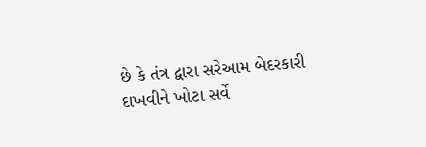છે કે તંત્ર દ્વારા સરેઆમ બેદરકારી દાખવીને ખોટા સર્વે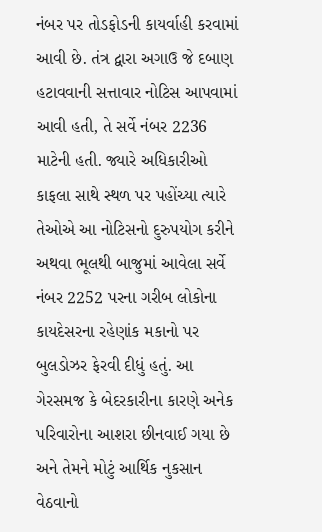નંબર પર તોડફોડની કાયર્વાહી કરવામાં આવી છે. તંત્ર દ્વારા અગાઉ જે દબાણ હટાવવાની સત્તાવાર નોટિસ આપવામાં આવી હતી, તે સર્વે નંબર 2236 માટેની હતી. જ્યારે અધિકારીઓ કાફલા સાથે સ્થળ પર પહોંચ્યા ત્યારે તેઓએ આ નોટિસનો દુરુપયોગ કરીને અથવા ભૂલથી બાજુમાં આવેલા સર્વે નંબર 2252 પરના ગરીબ લોકોના કાયદેસરના રહેણાંક મકાનો પર બુલડોઝર ફેરવી દીધું હતું. આ ગેરસમજ કે બેદરકારીના કારણે અનેક પરિવારોના આશરા છીનવાઈ ગયા છે અને તેમને મોટું આર્થિક નુકસાન વેઠવાનો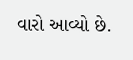વારો આવ્યો છે.